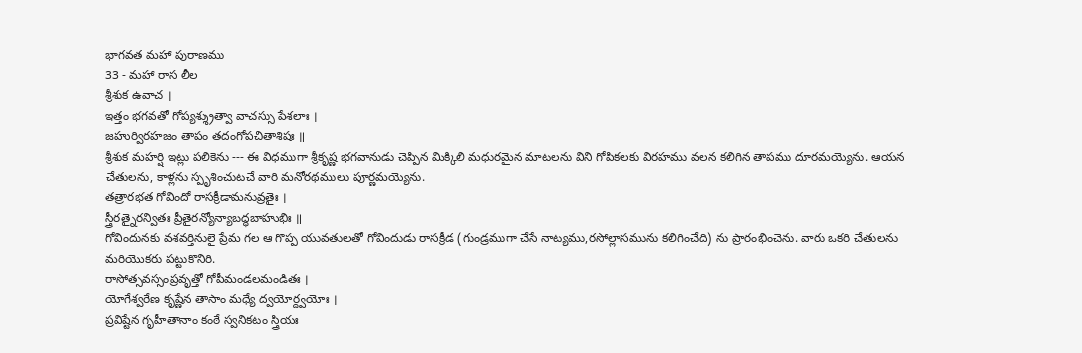భాగవత మహా పురాణము
33 - మహా రాస లీల
శ్రీశుక ఉవాచ ।
ఇత్తం భగవతో గోప్యశ్శ్రుత్వా వాచస్సు పేశలాః ।
జహుర్విరహజం తాపం తదంగోపచితాశిషః ॥
శ్రీశుక మహర్షి ఇట్లు పలికెను --- ఈ విధముగా శ్రీకృష్ణ భగవానుడు చెప్పిన మిక్కిలి మధురమైన మాటలను విని గోపికలకు విరహము వలన కలిగిన తాపము దూరమయ్యెను. ఆయన చేతులను, కాళ్లను స్పృశించుటచే వారి మనోరథములు పూర్ణమయ్యెను.
తత్రారభత గోవిందో రాసక్రీడామనువ్రతైః ।
స్త్రీరత్నైరన్వితః ప్రీతైరన్యోన్యాబద్ధబాహుభిః ॥
గోవిందునకు వశవర్తినులై ప్రేమ గల ఆ గొప్ప యువతులతో గోవిందుడు రాసక్రీడ (గుండ్రముగా చేసే నాట్యము,రసోల్లాసమును కలిగించేది) ను ప్రారంభించెను. వారు ఒకరి చేతులను మరియొకరు పట్టుకొనిరి.
రాసోత్సవస్సంప్రవృత్తో గోపీమండలమండితః ।
యోగేశ్వరేణ కృష్ణేన తాసాం మధ్యే ద్వయోర్ద్వయోః ।
ప్రవిష్టేన గృహీతానాం కంఠే స్వనికటం స్త్రియః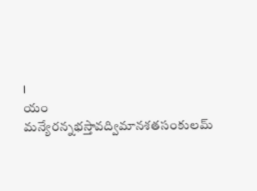।
యం మన్యేరన్నభస్తావద్విమానశతసంకులమ్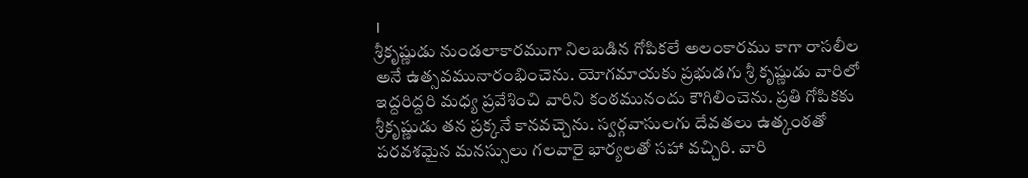।
శ్రీకృష్ణుడు నుండలాకారముగా నిలబడిన గోపికలే అలంకారము కాగా రాసలీల అనే ఉత్సవమునారంభించెను. యోగమాయకు ప్రభుడగు శ్రీ కృష్ణుడు వారిలో ఇద్దరిద్దరి మధ్య ప్రవేశించి వారిని కంఠమునందు కౌగిలించెను. ప్రతి గోపికకు శ్రీకృష్ణుడు తన ప్రక్కనే కానవచ్చెను. స్వర్గవాసులగు దేవతలు ఉత్కంఠతో పరవశమైన మనస్సులు గలవారై భార్యలతో సహా వచ్చిరి. వారి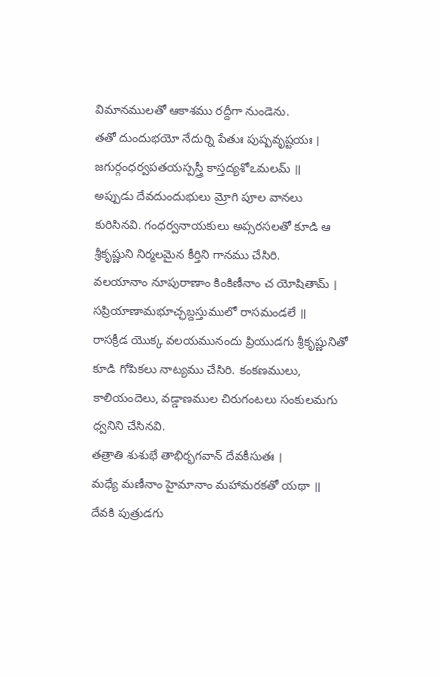విమానములతో ఆకాశము రద్దీగా నుండెను.
తతో దుందుభయో నేదుర్ని పేతుః పుష్పవృష్టయః ।
జగుర్గంధర్వపతయస్పస్త్రీ కాస్తద్యశోఽమలమ్ ॥
అప్పుడు దేవదుందుభులు మ్రోగి పూల వానలు కురిసినవి. గంధర్వనాయకులు అప్సరసలతో కూడి ఆ శ్రీకృష్ణుని నిర్మలమైన కీర్తిని గానము చేసిరి.
వలయానాం నూపురాణాం కింకిణీనాం చ యోషితామ్ ।
సప్రియాణామభూచ్ఛబ్దస్తుములో రాసమండలే ॥
రాసక్రీడ యొక్క వలయమునందు ప్రియుడగు శ్రీకృష్ణునితో కూడి గోపికలు నాట్యము చేసిరి. కంకణములు, కాలియందెలు, వడ్డాణముల చిరుగంటలు సంకులమగు ధ్వనిని చేసినవి.
తత్రాతి శుశుభే తాభిర్భగవాన్ దేవకీసుతః ।
మధ్యే మణీనాం హైమానాం మహామరకతో యథా ॥
దేవకి పుత్రుడగు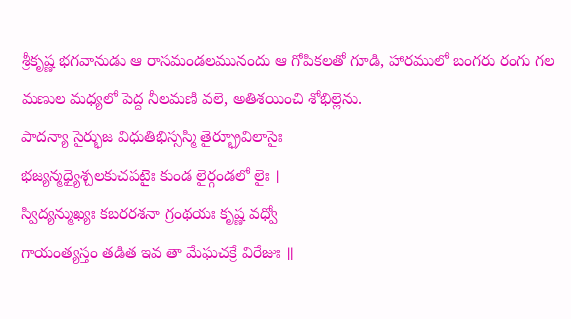శ్రీకృష్ణ భగవానుడు ఆ రాసమండలమునందు ఆ గోపికలతో గూడి, హారములో బంగరు రంగు గల మణుల మధ్యలో పెద్ద నీలమణి వలె, అతిశయించి శోభిల్లెను.
పాదన్యా సైర్భుజ విధుతిభిస్సస్మి తైర్భ్రూవిలాసైః
భజ్యన్మధ్యైశ్చలకుచపటైః కుండ లైర్గండలో లైః ।
స్విద్యన్ముఖ్యః కబరరశనా గ్రంథయః కృష్ణ వధ్వో
గాయంత్యస్తం తడిత ఇవ తా మేఘచక్రే విరేజుః ॥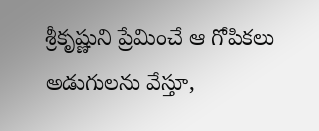శ్రీకృష్ణుని ప్రేమించే ఆ గోపికలు అడుగులను వేస్తూ,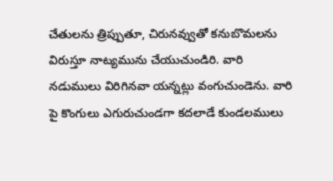చేతులను త్రిప్పుతూ, చిరునవ్వుతో కనుబొమలను విరుస్తూ నాట్యమును చేయుచుండిరి. వారి నడుములు విరిగినవా యన్నట్లు వంగుచుండెను. వారి పై కొంగులు ఎగురుచుండగా కదలాడే కుండలములు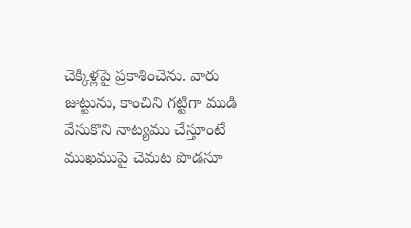చెక్కిళ్లపై ప్రకాశించెను. వారు జుట్టును, కాంచిని గట్టిగా ముడి వేసుకొని నాట్యము చేస్తూంటే ముఖముపై చెమట పొడసూ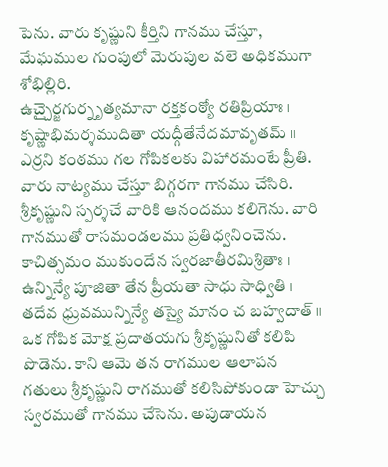పెను. వారు కృష్ణుని కీర్తిని గానము చేస్తూ, మేఘముల గుంపులో మెరుపుల వలె అధికముగా శోభిల్లిరి.
ఉచ్చైర్జగుర్నృత్యమానా రక్తకంఠ్యో రతిప్రియాః ।
కృష్ణాభిమర్శముదితా యద్గీతేనేదమావృతమ్ ॥
ఎర్రని కంఠము గల గోపికలకు విహారమంటే ప్రీతి. వారు నాట్యము చేస్తూ బిగ్గరగా గానము చేసిరి. శ్రీకృష్ణుని స్పర్శచే వారికి ఆనందము కలిగెను. వారి గానముతో రాసమండలము ప్రతిధ్వనించెను.
కాచిత్సమం ముకుందేన స్వరజాతీరమిశ్రితాః ।
ఉన్నిన్యే పూజితా తేన ప్రీయతా సాధు సాధ్వితి ।
తదేవ ధ్రువమున్నిన్యే తస్యై మానం చ బహ్వదాత్ ॥
ఒక గోపిక మోక్ష ప్రదాతయగు శ్రీకృష్ణునితో కలిపి పొడెను. కాని ఆమె తన రాగముల ఆలాపన గతులు శ్రీకృష్ణుని రాగముతో కలిసిపోకుండా హెచ్చు స్వరముతో గానము చేసెను. అపుడాయన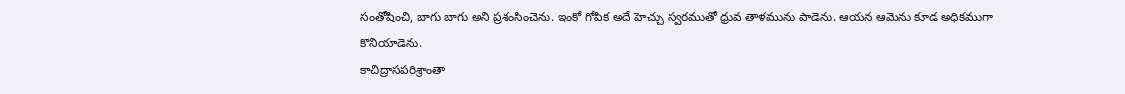సంతోషించి, బాగు బాగు అని ప్రశంసించెను. ఇంకో గోపిక అదే హెచ్చు స్వరముతో ధ్రువ తాళమును పాడెను. ఆయన ఆమెను కూడ అధికముగా కొనియాడెను.
కాచిద్రాసపరిశ్రాంతా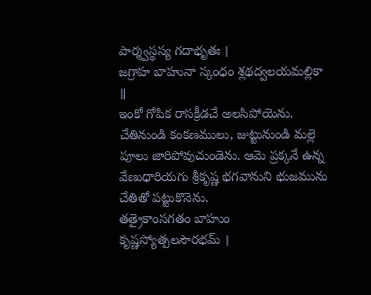పార్శ్వస్థస్య గదాభృతః ।
జగ్రాహ బాహునా స్కంధం శ్లథద్వలయమల్లికా ॥
ఇంకో గోపిక రాసక్రీడచే అలసిపోయెను. చేతినుండి కంకణములు, జుట్టునుండి మల్లె పూలు జారిపోవుచుండెను. ఆమె ప్రక్కనే ఉన్న వేణుధారియగు శ్రీకృష్ణ భగవానుని భుజమును చేతితో పట్టుకొనెను.
తత్రైకాంసగతం బాహుం కృష్ణస్యోత్పలసౌరభమ్ ।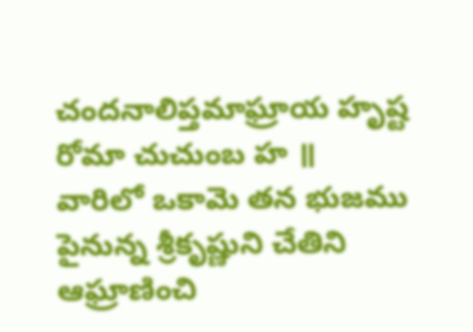చందనాలిప్తమాఘ్రాయ హృష్ట రోమా చుచుంబ హ ॥
వారిలో ఒకామె తన భుజము పైనున్న శ్రీకృష్ణుని చేతిని ఆఘ్రాణించి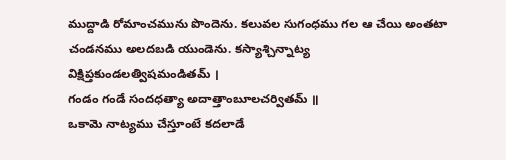ముద్దాడి రోమాంచమును పొందెను. కలువల సుగంధము గల ఆ చేయి అంతటా చండనము అలదబడి యుండెను. కస్యాశ్చిన్నాట్య
విక్షిప్తకుండలత్విషమండితమ్ ।
గండం గండే సందధత్యా అదాత్తాంబూలచర్వితమ్ ॥
ఒకామె నాట్యము చేస్తూంటే కదలాడే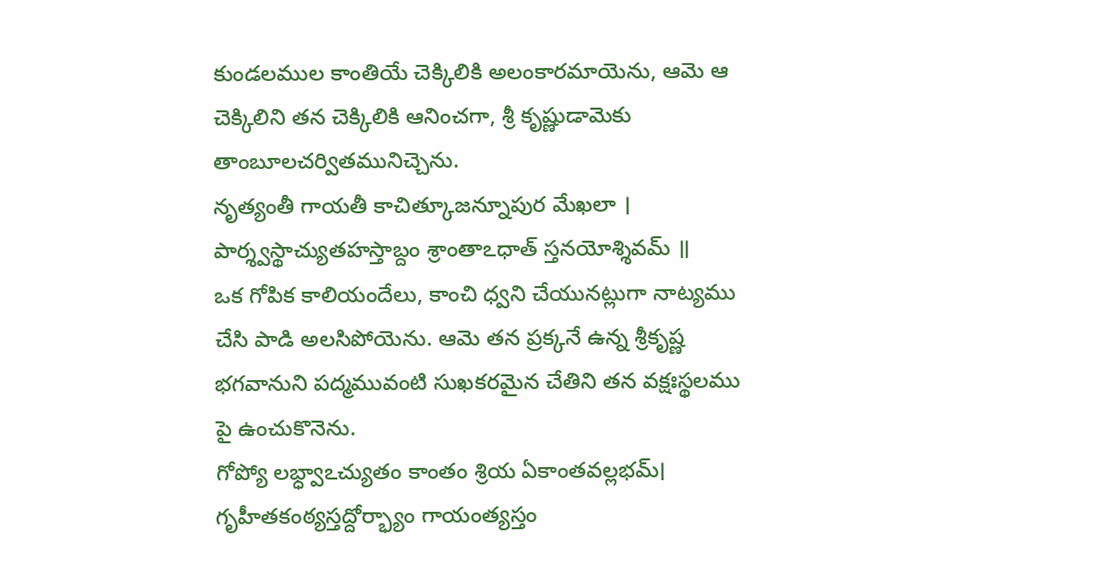కుండలముల కాంతియే చెక్కిలికి అలంకారమాయెను, ఆమె ఆ చెక్కిలిని తన చెక్కిలికి ఆనించగా, శ్రీ కృష్ణుడామెకు తాంబూలచర్వితమునిచ్చెను.
నృత్యంతీ గాయతీ కాచిత్కూజన్నూపుర మేఖలా ।
పార్శ్వస్థాచ్యుతహస్తాబ్దం శ్రాంతాఽధాత్ స్తనయోశ్శివమ్ ॥
ఒక గోపిక కాలియందేలు, కాంచి ధ్వని చేయునట్లుగా నాట్యము చేసి పాడి అలసిపోయెను. ఆమె తన ప్రక్కనే ఉన్న శ్రీకృష్ణ భగవానుని పద్మమువంటి సుఖకరమైన చేతిని తన వక్షఃస్థలము పై ఉంచుకొనెను.
గోప్యో లభ్ధ్వాఽచ్యుతం కాంతం శ్రియ ఏకాంతవల్లభమ్।
గృహీతకంఠ్యస్తద్దోర్భ్యాం గాయంత్యస్తం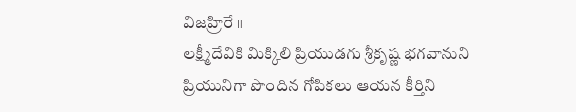విజహ్రిరే ॥
లక్ష్మీదేవికి మిక్కిలి ప్రియుడగు శ్రీకృష్ణ భగవానుని ప్రియునిగా పొందిన గోపికలు ఆయన కీర్తిని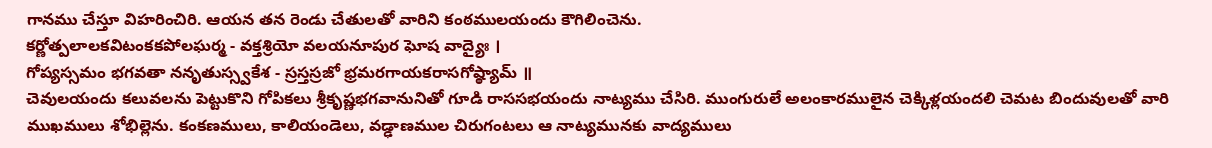గానము చేస్తూ విహరించిరి. ఆయన తన రెండు చేతులతో వారిని కంఠములయందు కౌగిలించెను.
కర్ణోత్పలాలకవిటంకకపోలఘర్మ - వక్తశ్రియో వలయనూపుర ఘోష వాద్యైః ।
గోప్యస్సమం భగవతా ననృతుస్స్వకేశ - స్రస్తస్రజో భ్రమరగాయకరాసగోష్ఠ్యామ్ ॥
చెవులయందు కలువలను పెట్టుకొని గోపికలు శ్రీకృష్ణభగవానునితో గూడి రాససభయందు నాట్యము చేసిరి. ముంగురులే అలంకారములైన చెక్కిళ్లయందలి చెమట బిందువులతో వారి ముఖములు శోభిల్లెను. కంకణములు, కాలియండెలు, వడ్ఢాణముల చిరుగంటలు ఆ నాట్యమునకు వాద్యములు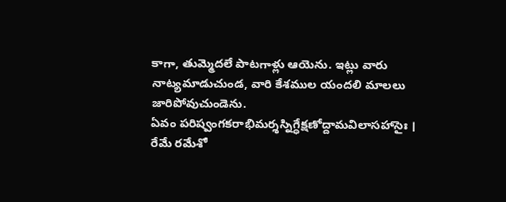కాగా, తుమ్మెదలే పాటగాళ్లు ఆయెను. ఇట్లు వారు నాట్యమాడుచుండ, వారి కేశముల యందలి మాలలు జారిపోవుచుండెను.
ఏవం పరిష్వంగకరాభిమర్శస్నిగ్ధేక్షణోద్దామవిలాసహాసైః ।
రేమే రమేశో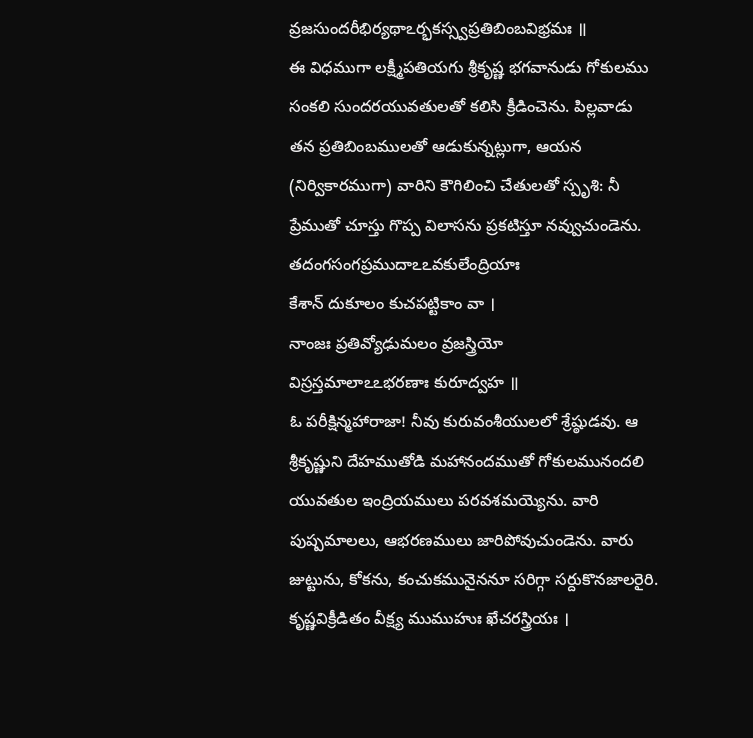వ్రజసుందరీభిర్యథాఽర్భకస్స్వప్రతిబింబవిభ్రమః ॥
ఈ విధముగా లక్ష్మీపతియగు శ్రీకృష్ణ భగవానుడు గోకులము సంకలి సుందరయువతులతో కలిసి క్రీడించెను. పిల్లవాడు తన ప్రతిబింబములతో ఆడుకున్నట్లుగా, ఆయన (నిర్వికారముగా) వారిని కౌగిలించి చేతులతో స్పృశి: నీ ప్రేముతో చూస్తు గొప్ప విలాసను ప్రకటిస్తూ నవ్వుచుండెను.
తదంగసంగప్రముదాఽఽవకులేంద్రియాః
కేశాన్ దుకూలం కుచపట్టికాం వా ।
నాంజః ప్రతివ్యోఢుమలం వ్రజస్త్రియో
విస్రస్తమాలాఽఽభరణాః కురూద్వహ ॥
ఓ పరీక్షిన్మహారాజా! నీవు కురువంశీయులలో శ్రేష్ఠుడవు. ఆ శ్రీకృష్ణుని దేహముతోడి మహానందముతో గోకులమునందలి యువతుల ఇంద్రియములు పరవశమయ్యెను. వారి పుష్పమాలలు, ఆభరణములు జారిపోవుచుండెను. వారు జుట్టును, కోకను, కంచుకమునైననూ సరిగ్గా సర్దుకొనజాలరైరి.
కృష్ణవిక్రీడితం వీక్ష్య ముముహుః ఖేచరస్త్రియః ।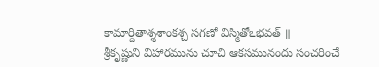కామార్దితాశ్శశాంకశ్చ సగణో విస్మితోఽభవత్ ॥
శ్రీకృష్ణుని విహారమును చూచి ఆకసమునందు సంచరించే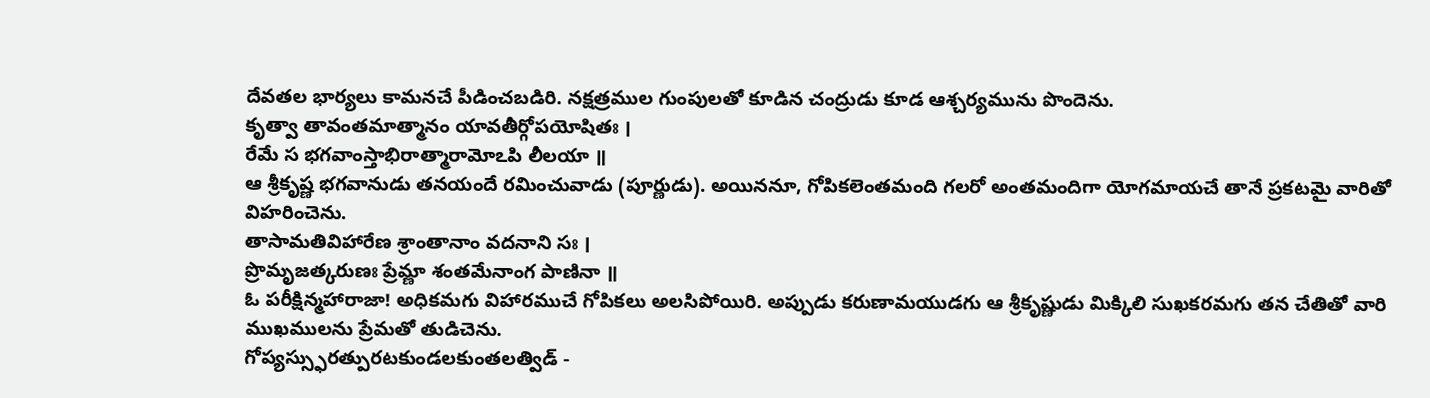దేవతల భార్యలు కామనచే పీడించబడిరి. నక్షత్రముల గుంపులతో కూడిన చంద్రుడు కూడ ఆశ్చర్యమును పొందెను.
కృత్వా తావంతమాత్మానం యావతీర్గోపయోషితః ।
రేమే స భగవాంస్తాభిరాత్మారామోఽపి లీలయా ॥
ఆ శ్రీకృష్ణ భగవానుడు తనయందే రమించువాడు (పూర్ణుడు). అయిననూ, గోపికలెంతమంది గలరో అంతమందిగా యోగమాయచే తానే ప్రకటమై వారితో విహరించెను.
తాసామతివిహారేణ శ్రాంతానాం వదనాని సః ।
ప్రొమృజత్కరుణః ప్రేమ్ణా శంతమేనాంగ పాణినా ॥
ఓ పరీక్షిన్మహారాజా! అధికమగు విహారముచే గోపికలు అలసిపోయిరి. అప్పుడు కరుణామయుడగు ఆ శ్రీకృష్ణుడు మిక్కిలి సుఖకరమగు తన చేతితో వారి ముఖములను ప్రేమతో తుడిచెను.
గోప్యస్స్ఫురత్పురటకుండలకుంతలత్విడ్ -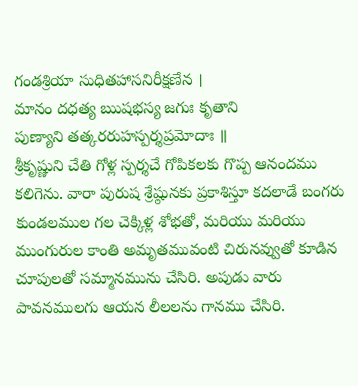గండశ్రియా సుధితహాసనిరీక్షణేన ।
మానం దధత్య ఋషభస్య జగుః కృతాని
పుణ్యాని తత్కరరుహస్పర్శప్రమోదాః ॥
శ్రీకృష్ణుని చేతి గోళ్ల స్పర్శచే గోపికలకు గొప్ప ఆనందము కలిగెను. వారా పురుష శ్రేష్ఠునకు ప్రకాశిస్తూ కదలాడే బంగరు కుండలముల గల చెక్కిళ్ల శోభతో, మరియు మరియు ముంగురుల కాంతి అమృతమువంటి చిరునవ్వుతో కూడిన చూపులతో సమ్మానమును చేసిరి. అపుడు వారు పావనములగు ఆయన లీలలను గానము చేసిరి.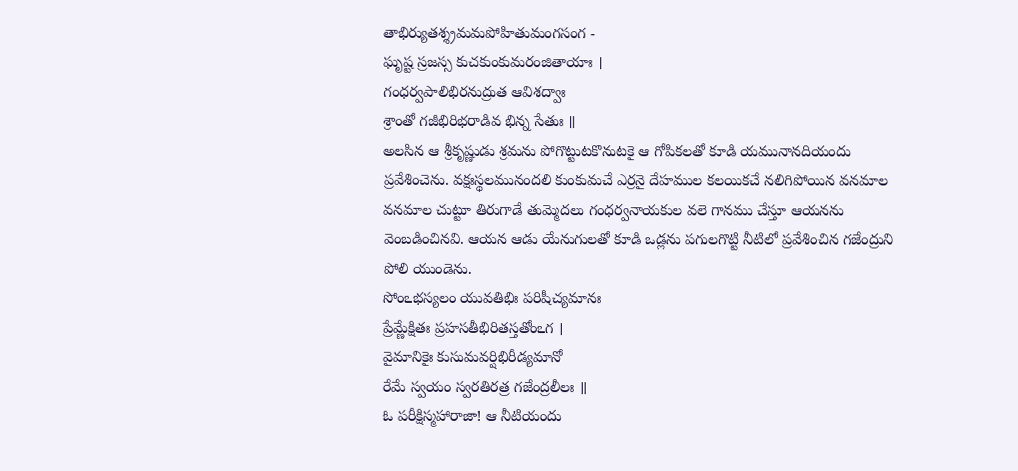తాభిర్యుతశ్శ్రమమపోహితుమంగసంగ -
ఘృష్ట స్రజస్స కుచకుంకుమరంజితాయాః ।
గంధర్వపాలిభిరనుద్రుత ఆవిశద్వాః
శ్రాంతో గజీభిరిభరాడివ భిన్న సేతుః ॥
అలసిన ఆ శ్రీకృష్ణుడు శ్రమను పోగొట్టుటకొనుటకై ఆ గోపికలతో కూడి యమునానదియందు ప్రవేశించెను. వక్షఃస్థలమునందలి కుంకుమచే ఎర్రనై దేహముల కలయికచే నలిగిపోయిన వనమాల వనమాల చుట్టూ తిరుగాడే తుమ్మెదలు గంధర్వనాయకుల వలె గానము చేస్తూ ఆయనను వెంబడించినవి. ఆయన ఆడు యేనుగులతో కూడి ఒడ్లను పగులగొట్టి నీటిలో ప్రవేశించిన గజేంద్రుని పోలి యుండెను.
సోంఽభస్యలం యువతిభిః పరిషీచ్యమానః
ప్రేమ్ణేక్షితః ప్రహసతీభిరితస్తతోంఽగ ।
వైమానికైః కుసుమవర్షిభిరీడ్యమానో
రేమే స్వయం స్వరతిరత్ర గజేంద్రలీలః ॥
ఓ పరీక్షిస్మహారాజా! ఆ నీటియందు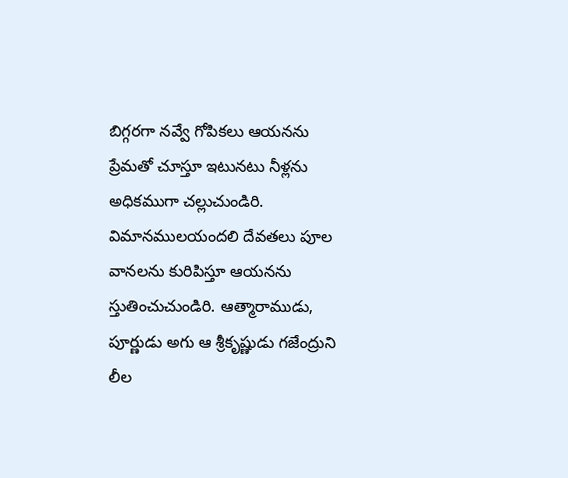బిగ్గరగా నవ్వే గోపికలు ఆయనను ప్రేమతో చూస్తూ ఇటునటు నీళ్లను అధికముగా చల్లుచుండిరి. విమానములయందలి దేవతలు పూల వానలను కురిపిస్తూ ఆయనను స్తుతించుచుండిరి. ఆత్మారాముడు, పూర్ణుడు అగు ఆ శ్రీకృష్ణుడు గజేంద్రుని లీల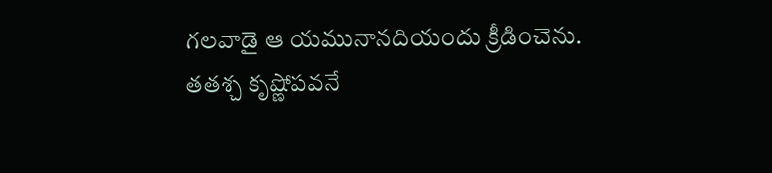గలవాడై ఆ యమునానదియందు క్రీడించెను.
తతశ్చ కృష్ణోపవనే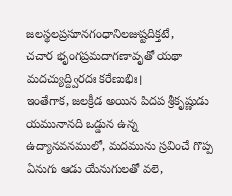జలస్థలప్రసూనగంధానిలజుష్టదిక్తటే,
చచార భృంగప్రమదాగణావృతో యథా మదచ్యుద్ద్విరదః కరేణుభిః।
ఇంతేగాక, జలక్రీడ అయిన పిదప శ్రీకృష్ణుడు యమునానది ఒడ్డున ఉన్న ఉద్యానవనములో, మదమును స్రవించే గొప్ప ఏనుగు ఆడు యేనుగులతో వలె,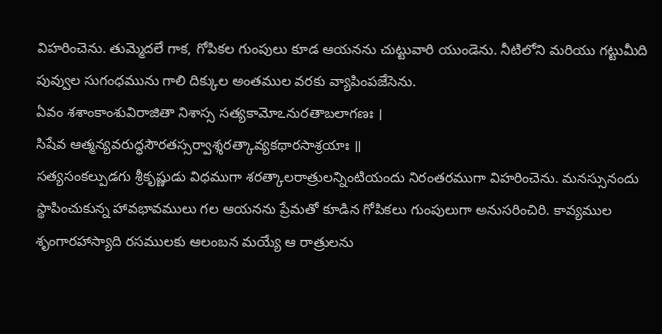విహరించెను. తుమ్మెదలే గాక, గోపికల గుంపులు కూడ ఆయనను చుట్టువారి యుండెను. నీటిలోని మరియు గట్టుమీది పువ్వుల సుగంధమును గాలి దిక్కుల అంతముల వరకు వ్యాపింపజేసెను.
ఏవం శశాంకాంశువిరాజితా నిశాస్స సత్యకామోఽనురతాబలాగణః ।
సిషేవ ఆత్మన్యవరుద్ధసౌరతస్సర్వాశ్శరత్కావ్యకథారసాశ్రయాః ॥
సత్యసంకల్పుడగు శ్రీకృష్ణుడు విధముగా శరత్కాలరాత్రులన్నింటియందు నిరంతరముగా విహరించెను. మనస్సునందు స్థాపించుకున్న హావభావములు గల ఆయనను ప్రేమతో కూడిన గోపికలు గుంపులుగా అనుసరించిరి. కావ్యముల శృంగారహాస్యాది రసములకు ఆలంబన మయ్యే ఆ రాత్రులను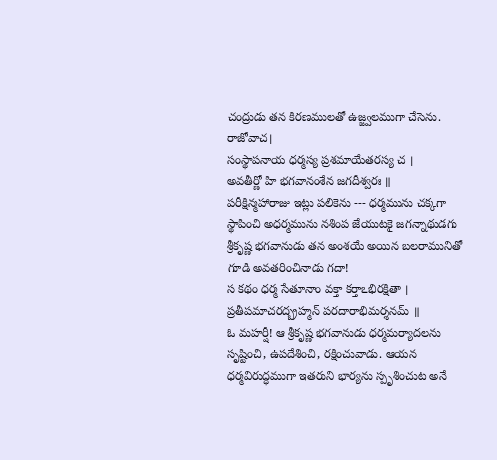చంద్రుడు తన కిరణములతో ఉజ్జ్వలముగా చేసెను.
రాజోవాచ।
సంస్థాపనాయ ధర్మస్య ప్రశమాయేతరస్య చ ।
అవతీర్ణో హి భగవానంశేన జగదీశ్వరః ॥
పరీక్షిన్మహారాజు ఇట్లు పలికెను --- ధర్మమును చక్కగా స్థాపించి అధర్మమును నశింప జేయుటకై జగన్నాథుడగు శ్రీకృష్ణ భగవానుడు తన అంశయే అయిన బలరామునితో గూడి అవతరించినాడు గదా!
స కథం ధర్మ సేతూనాం వక్తా కర్తాఽభిరక్షితా ।
ప్రతీపమాచరద్బ్రహ్మన్ పరదారాభిమర్శనమ్ ॥
ఓ మహర్షీ! ఆ శ్రీకృష్ణ భగవానుడు ధర్మమర్యాదలను సృష్టించి, ఉపదేశించి, రక్షించువాడు. ఆయన ధర్మవిరుద్ధముగా ఇతరుని భార్యను స్పృశించుట అనే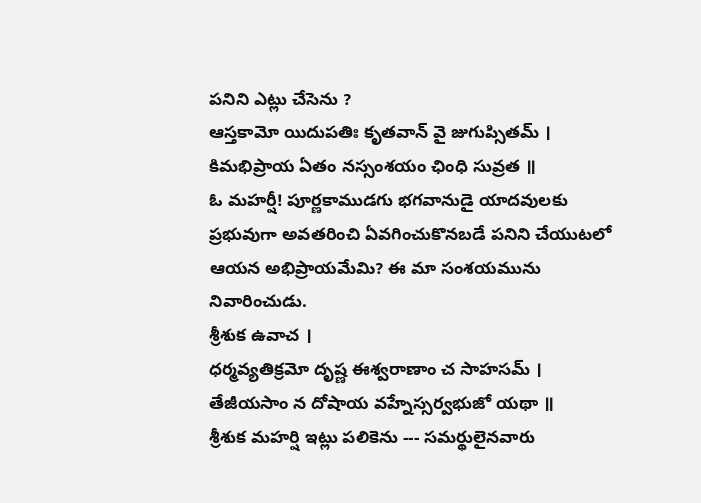పనిని ఎట్లు చేసెను ?
ఆస్తకామో యిదుపతిః కృతవాన్ వై జుగుప్సితమ్ ।
కిమభిప్రాయ ఏతం నస్సంశయం ఛింధి సువ్రత ॥
ఓ మహర్షీ! పూర్ణకాముడగు భగవానుడై యాదవులకు ప్రభువుగా అవతరించి ఏవగించుకొనబడే పనిని చేయుటలో ఆయన అభిప్రాయమేమి? ఈ మా సంశయమును నివారించుడు.
శ్రీశుక ఉవాచ ।
ధర్మవ్యతిక్రమో దృష్ణ ఈశ్వరాణాం చ సాహసమ్ ।
తేజీయసాం న దోషాయ వహ్నేస్సర్వభుజో యథా ॥
శ్రీశుక మహర్షి ఇట్లు పలికెను --- సమర్థులైనవారు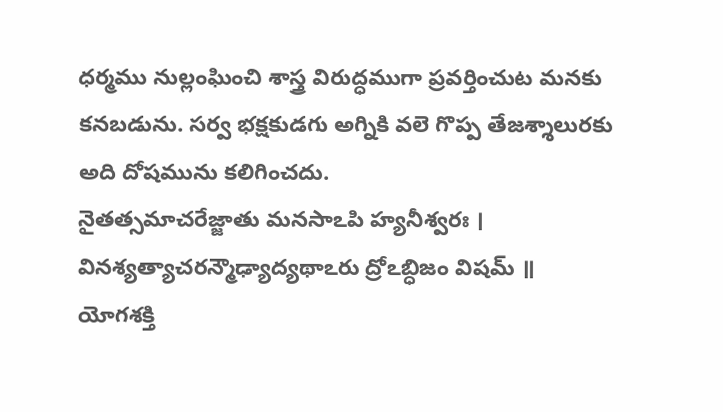ధర్మము నుల్లంఘించి శాస్త్ర విరుద్ధముగా ప్రవర్తించుట మనకు కనబడును. సర్వ భక్షకుడగు అగ్నికి వలె గొప్ప తేజశ్శాలురకు అది దోషమును కలిగించదు.
నైతత్సమాచరేజ్జాతు మనసాఽపి హ్యనీశ్వరః ।
వినశ్యత్యాచరన్మౌఢ్యాద్యథాఽరు ద్రోఽబ్ధిజం విషమ్ ॥
యోగశక్తి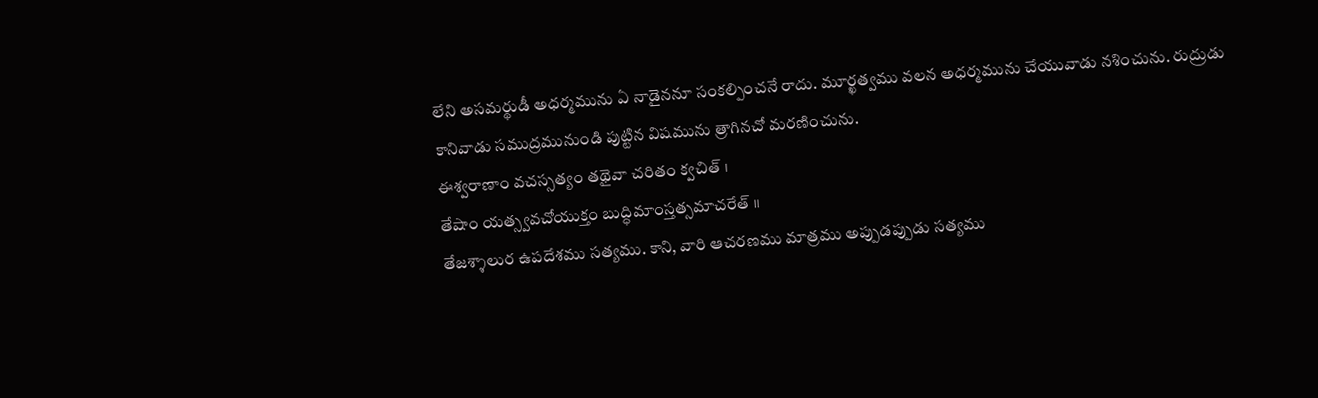లేని అసమర్థుడీ అధర్మమును ఏ నాడైననూ సంకల్పించనే రాదు. మూర్ఖత్వము వలన అధర్మమును చేయువాడు నశించును. రుద్రుడు కానివాడు సముద్రమునుండి పుట్టిన విషమును త్రాగినచో మరణించును.
ఈశ్వరాణాం వచస్సత్యం తథైవా చరితం క్వచిత్ ।
తేషాం యత్స్వవచోయుక్తం బుద్ధిమాంస్తత్సమాచరేత్ ॥
తేజశ్శాలుర ఉపదేశము సత్యము. కాని, వారి ఆచరణము మాత్రము అప్పుడప్పుడు సత్యము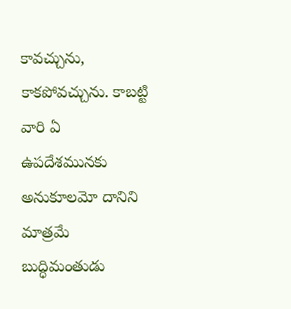కావచ్చును, కాకపోవచ్చును. కాబట్టి వారి ఏ ఉపదేశమునకు అనుకూలమో దానిని మాత్రమే బుద్ధిమంతుడు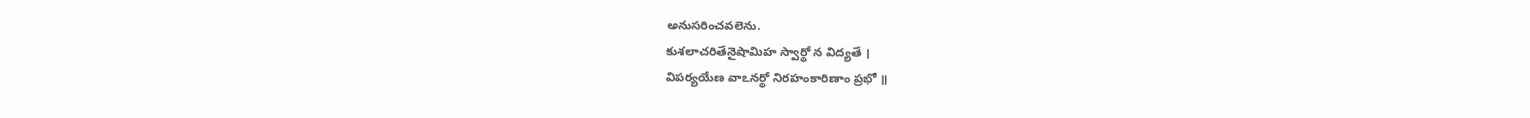అనుసరించవలెను.
కుశలాచరితేనైషామిహ స్వార్థో న విద్యతే ।
విపర్యయేణ వాఽనర్థో నిరహంకారిణాం ప్రభో ॥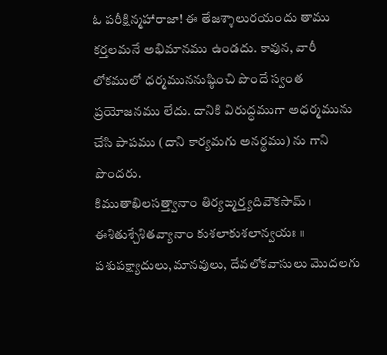ఓ పరీక్షిన్మహారాజా! ఈ తేజశ్శాలురయందు తాము కర్తలమనే అభిమానము ఉండదు. కావున, వారీ లోకములో ధర్మముననుష్ఠించి పొందే స్వంత ప్రయోజనము లేదు. దానికి విరుద్ధముగా అధర్మమును చేసి పాపము (దాని కార్యమగు అనర్థము) ను గాని పొందరు.
కిముతాఖిలసత్త్వానాం తిర్యఙ్మర్త్యదివౌకసామ్ ।
ఈశితుశ్చేశితవ్యానాం కుశలాకుశలాన్వయః ॥
పశుపక్ష్యాదులు,మానవులు, దేవలోకవాసులు మొదలగు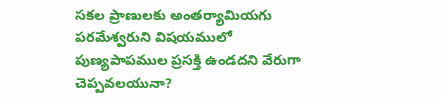సకల ప్రాణులకు అంతర్యామియగు పరమేశ్వరుని విషయములో పుణ్యపాపముల ప్రసక్తి ఉండదని వేరుగా చెప్పవలయునా?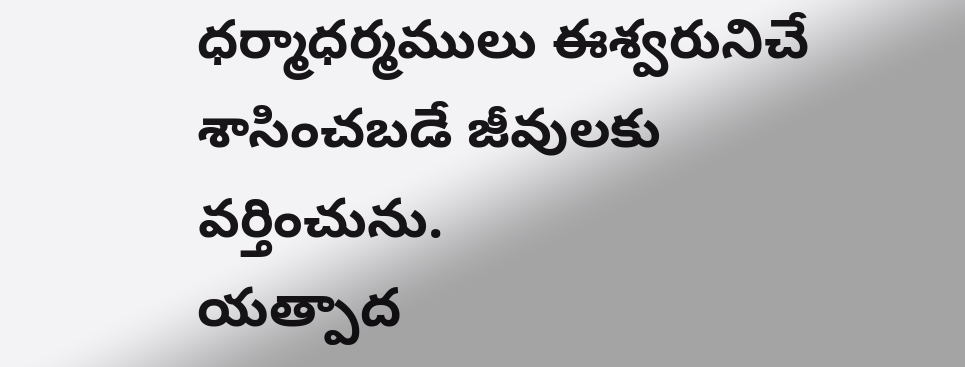ధర్మాధర్మములు ఈశ్వరునిచే శాసించబడే జీవులకు వర్తించును.
యత్పాద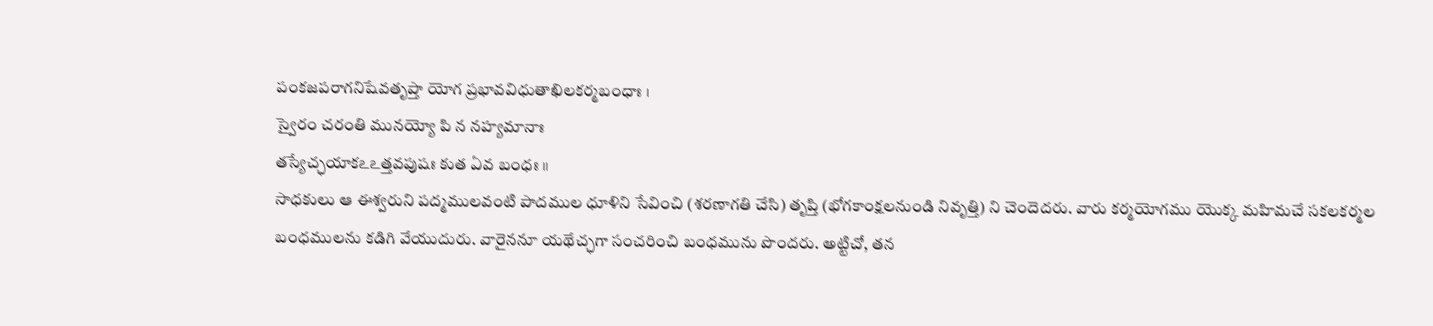పంకజపరాగనిషేవతృప్తా యోగ ప్రభావవిధుతాఖిలకర్మబంధాః ।
స్వైరం చరంతి మునయ్యో పి న నహ్యమానాః
తస్యేచ్ఛయాకఽఽత్తవపుషః కుత ఏవ బంధః ॥
సాధకులు ఆ ఈశ్వరుని పద్మములవంటి పాదముల ధూళిని సేవించి (శరణాగతి చేసి) తృప్తి (భోగకాంక్షలనుండి నివృత్తి) ని చెందెదరు. వారు కర్మయోగము యొక్క మహిమచే సకలకర్మల బంధములను కడిగి వేయుదురు. వారైననూ యథేచ్ఛగా సంచరించి బంధమును పొందరు. అట్టిచో, తన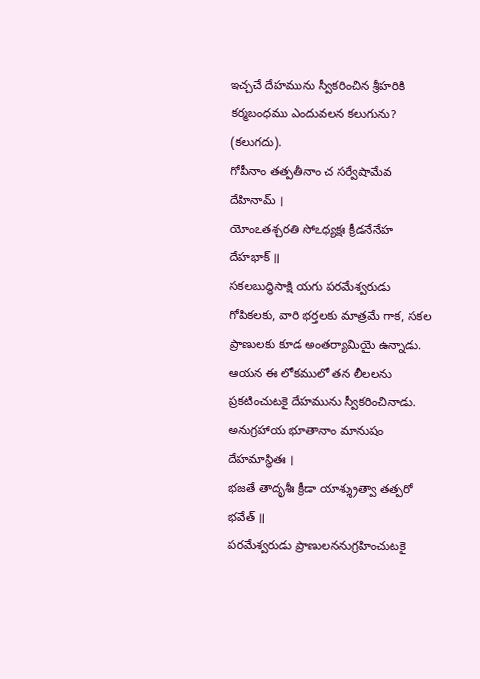ఇచ్చచే దేహమును స్వీకరించిన శ్రీహరికి కర్మబంధము ఎందువలన కలుగును? (కలుగదు).
గోపీనాం తత్పతీనాం చ సర్వేషామేవ దేహినామ్ ।
యోంఽతశ్చరతి సోఽధ్యక్షః క్రీడనేనేహ దేహభాక్ ॥
సకలబుద్ధిసాక్షి యగు పరమేశ్వరుడు గోపికలకు, వారి భర్తలకు మాత్రమే గాక, సకల ప్రాణులకు కూడ అంతర్యామియై ఉన్నాడు. ఆయన ఈ లోకములో తన లీలలను ప్రకటించుటకై దేహమును స్వీకరించినాడు.
అనుగ్రహాయ భూతానాం మానుషం దేహమాస్థితః ।
భజతే తాదృశీః క్రీడా యాశ్శ్రుత్వా తత్పరో భవేత్ ॥
పరమేశ్వరుడు ప్రాణులననుగ్రహించుటకై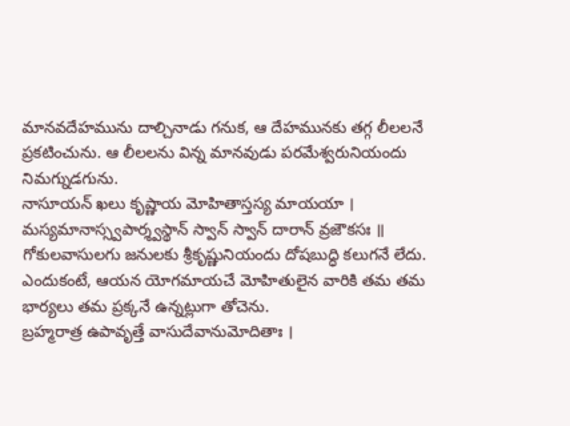మానవదేహమును దాల్చినాడు గనుక, ఆ దేహమునకు తగ్గ లీలలనే ప్రకటించును. ఆ లీలలను విన్న మానవుడు పరమేశ్వరునియందు నిమగ్నుడగును.
నాసూయన్ ఖలు కృష్ణాయ మోహితాస్తస్య మాయయా ।
మస్యమానాస్స్వపార్శ్వస్థాన్ స్వాన్ స్వాన్ దారాన్ వ్రజౌకసః ॥
గోకులవాసులగు జనులకు శ్రీకృష్ణునియందు దోషబుద్ధి కలుగనే లేదు. ఎందుకంటే, ఆయన యోగమాయచే మోహితులైన వారికి తమ తమ భార్యలు తమ ప్రక్కనే ఉన్నట్లుగా తోచెను.
బ్రహ్మరాత్ర ఉపావృత్తే వాసుదేవానుమోదితాః ।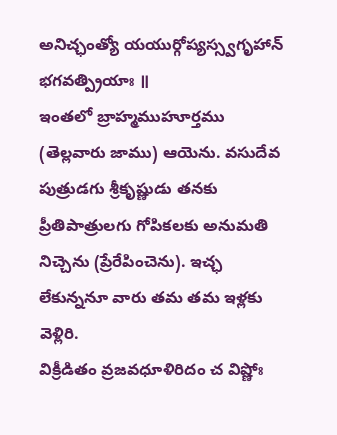అనిచ్ఛంత్యో యయుర్గోప్యస్స్వగృహాన్ భగవత్ప్రియాః ॥
ఇంతలో బ్రాహ్మముహూర్తము (తెల్లవారు జాము) ఆయెను. వసుదేవ పుత్రుడగు శ్రీకృష్ణుడు తనకు ప్రీతిపాత్రులగు గోపికలకు అనుమతి నిచ్చెను (ప్రేరేపించెను). ఇచ్ఛ లేకున్ననూ వారు తమ తమ ఇళ్లకు వెళ్లిరి.
విక్రీడితం వ్రజవధూళిరిదం చ విష్ణోః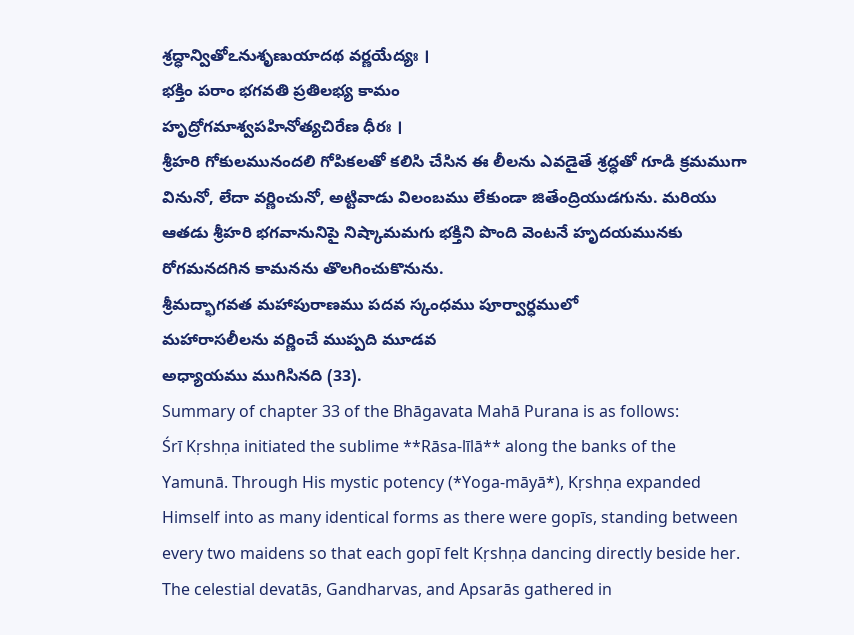శ్రద్ధాన్వితోఽనుశృణుయాదథ వర్ణయేద్యః ।
భక్తిం పరాం భగవతి ప్రతిలభ్య కామం
హృద్రోగమాశ్వపహినోత్యచిరేణ ధీరః ।
శ్రీహరి గోకులమునందలి గోపికలతో కలిసి చేసిన ఈ లీలను ఎవడైతే శ్రద్ధతో గూడి క్రమముగా వినునో, లేదా వర్ణించునో, అట్టివాడు విలంబము లేకుండా జితేంద్రియుడగును. మరియు ఆతడు శ్రీహరి భగవానునిపై నిష్కామమగు భక్తిని పొంది వెంటనే హృదయమునకు రోగమనదగిన కామనను తొలగించుకొనును.
శ్రీమద్భాగవత మహాపురాణము పదవ స్కంధము పూర్వార్ధములో
మహారాసలీలను వర్ణించే ముప్పది మూడవ
అధ్యాయము ముగిసినది (33).
Summary of chapter 33 of the Bhāgavata Mahā Purana is as follows:
Śrī Kṛshṇa initiated the sublime **Rāsa-līlā** along the banks of the Yamunā. Through His mystic potency (*Yoga-māyā*), Kṛshṇa expanded Himself into as many identical forms as there were gopīs, standing between every two maidens so that each gopī felt Kṛshṇa dancing directly beside her. The celestial devatās, Gandharvas, and Apsarās gathered in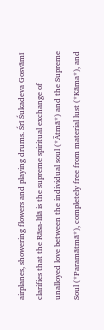airplanes, showering flowers and playing drums. Śrī Śukadeva Gosvāmī clarifies that the Rāsa-līlā is the supreme spiritual exchange of unalloyed love between the individual soul (*Ātmā*) and the Supreme Soul (*Paramātmā*), completely free from material lust (*Kāma*), and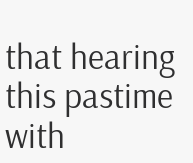that hearing this pastime with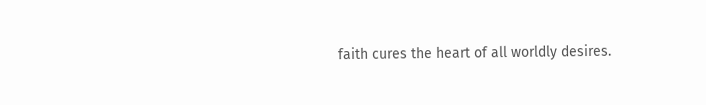faith cures the heart of all worldly desires.